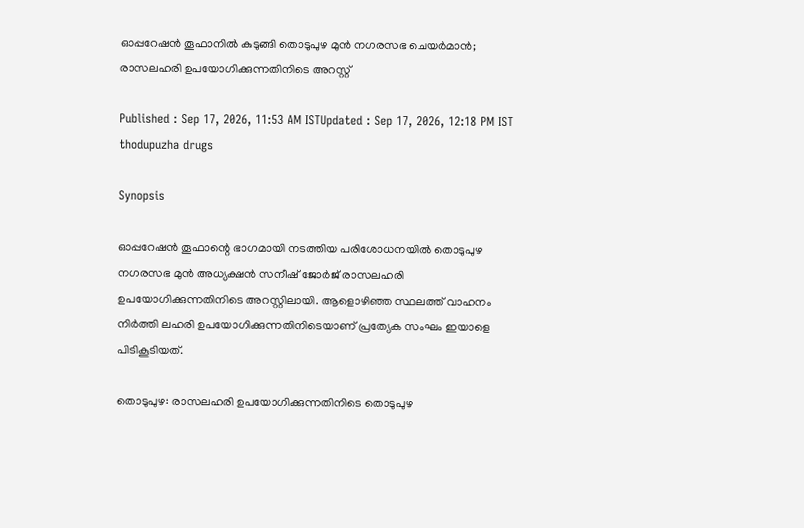ഓപ്പറേഷന്‍ തൂഫാനിൽ കുടുങ്ങി തൊടുപുഴ മുന്‍ നഗരസഭ ചെയര്‍മാന്‍; രാസലഹരി ഉപയോഗിക്കുന്നതിനിടെ അറസ്റ്റ്

Published : Sep 17, 2026, 11:53 AM ISTUpdated : Sep 17, 2026, 12:18 PM IST
thodupuzha drugs

Synopsis

ഓപ്പറേഷൻ തൂഫാന്റെ ഭാഗമായി നടത്തിയ പരിശോധനയിൽ തൊടുപുഴ നഗരസഭ മുൻ അധ്യക്ഷൻ സനീഷ് ജോർജ് രാസലഹരി ഉപയോഗിക്കുന്നതിനിടെ അറസ്റ്റിലായി. ആളൊഴിഞ്ഞ സ്ഥലത്ത് വാഹനം നിർത്തി ലഹരി ഉപയോഗിക്കുന്നതിനിടെയാണ് പ്രത്യേക സംഘം ഇയാളെ പിടികൂടിയത്.

തൊടുപുഴ: രാസലഹരി ഉപയോഗിക്കുന്നതിനിടെ തൊടുപുഴ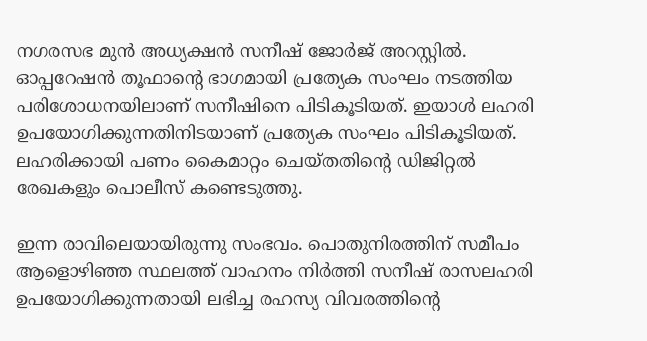നഗരസഭ മുൻ അധ്യക്ഷൻ സനീഷ് ജോര്‍ജ് അറസ്റ്റില്‍. ഓപ്പറേഷന്‍ തൂഫാന്‍റെ ഭാഗമായി പ്രത്യേക സംഘം നടത്തിയ പരിശോധനയിലാണ് സനീഷിനെ പിടികൂടിയത്. ഇയാൾ ലഹരി ഉപയോഗിക്കുന്നതിനിടയാണ് പ്രത്യേക സംഘം പിടികൂടിയത്. ലഹരിക്കായി പണം കൈമാറ്റം ചെയ്തതിന്റെ ഡിജിറ്റൽ രേഖകളും പൊലീസ് കണ്ടെടുത്തു.

ഇന്ന രാവിലെയായിരുന്നു സംഭവം. പൊതുനിരത്തിന് സമീപം ആളൊഴിഞ്ഞ സ്ഥലത്ത് വാഹനം നിർത്തി സനീഷ് രാസലഹരി ഉപയോഗിക്കുന്നതായി ലഭിച്ച രഹസ്യ വിവരത്തിന്‍റെ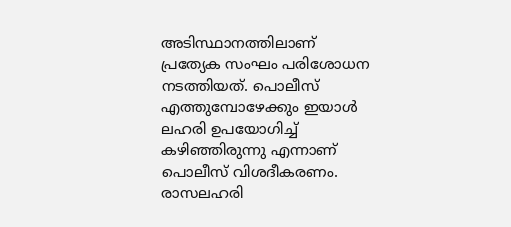അടിസ്ഥാനത്തിലാണ് പ്രത്യേക സംഘം പരിശോധന നടത്തിയത്. പൊലീസ് എത്തുമ്പോഴേക്കും ഇയാൾ ലഹരി ഉപയോഗിച്ച് കഴിഞ്ഞിരുന്നു എന്നാണ് പൊലീസ് വിശദീകരണം. രാസലഹരി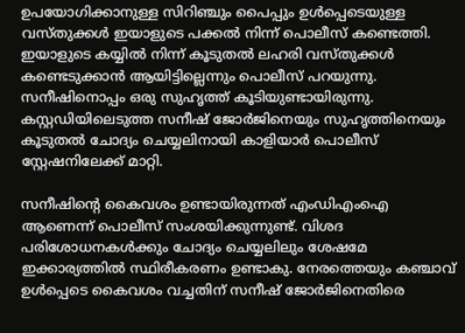ഉപയോഗിക്കാനുള്ള സിറിഞ്ചും പൈപ്പും ഉള്‍പ്പെടെയുള്ള വസ്തുക്കള്‍ ഇയാളുടെ പക്കല്‍ നിന്ന് പൊലീസ് കണ്ടെത്തി. ഇയാളുടെ കയ്യിൽ നിന്ന് കൂടുതൽ ലഹരി വസ്തുക്കൾ കണ്ടെടുക്കാന്‍ ആയിട്ടില്ലെന്നും പൊലീസ് പറയുന്നു. സനീഷിനൊപ്പം ഒരു സുഹൃത്ത് കൂടിയുണ്ടായിരുന്നു. കസ്റ്റഡിയിലെടുത്ത സനീഷ് ജോർജിനെയും സുഹൃത്തിനെയും കൂടുതൽ ചോദ്യം ചെയ്യലിനായി കാളിയാർ പൊലീസ് സ്റ്റേഷനിലേക്ക് മാറ്റി.

സനീഷിന്റെ കൈവശം ഉണ്ടായിരുന്നത് എംഡിഎംഐ ആണെന്ന് പൊലീസ് സംശയിക്കുന്നുണ്ട്. വിശദ പരിശോധനകൾക്കും ചോദ്യം ചെയ്യലിലും ശേഷമേ ഇക്കാര്യത്തിൽ സ്ഥിരീകരണം ഉണ്ടാകു. നേരത്തെയും കഞ്ചാവ് ഉൾപ്പെടെ കൈവശം വച്ചതിന് സനീഷ് ജോർജിനെതിരെ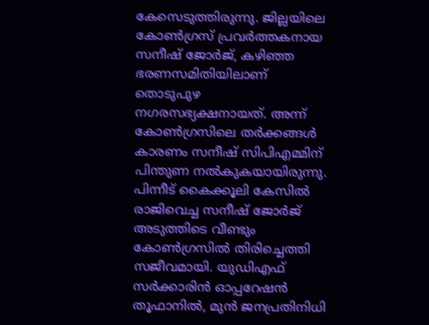കേസെടുത്തിരുന്നു. ജില്ലയിലെ കോൺഗ്രസ് പ്രവർത്തകനായ സനീഷ് ജോർജ്, കഴിഞ്ഞ ഭരണസമിതിയിലാണ് തൊടുപുഴ നഗരസഭ്യക്ഷനായത്. അന്ന് കോൺഗ്രസിലെ തർക്കങ്ങൾ കാരണം സനീഷ് സിപിഎമ്മിന് പിന്തുണ നൽകുകയായിരുന്നു. പിന്നീട് കൈക്കൂലി കേസിൽ രാജിവെച്ച സനീഷ് ജോർജ് അടുത്തിടെ വീണ്ടും കോൺഗ്രസിൽ തിരിച്ചെത്തി സജീവമായി. യുഡിഎഫ് സർക്കാരിൻ ഓപ്പറേഷൻ തൂഫാനിൽ, മുൻ ജനപ്രതിനിധി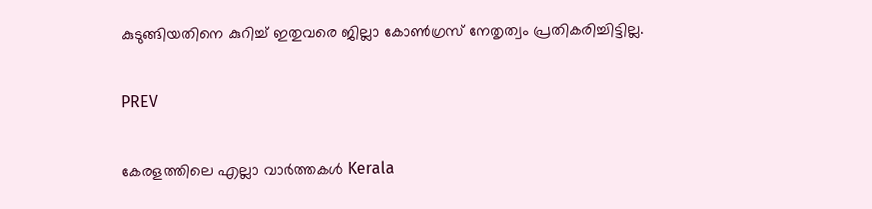കുടുങ്ങിയതിനെ കുറിച്ച് ഇതുവരെ ജില്ലാ കോൺഗ്രസ് നേതൃത്വം പ്രതികരിച്ചിട്ടില്ല.

PREV

കേരളത്തിലെ എല്ലാ വാർത്തകൾ Kerala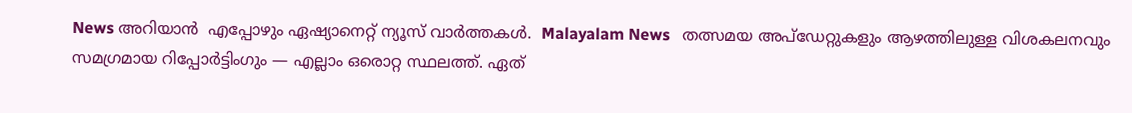News അറിയാൻ  എപ്പോഴും ഏഷ്യാനെറ്റ് ന്യൂസ് വാർത്തകൾ.  Malayalam News   തത്സമയ അപ്‌ഡേറ്റുകളും ആഴത്തിലുള്ള വിശകലനവും സമഗ്രമായ റിപ്പോർട്ടിംഗും — എല്ലാം ഒരൊറ്റ സ്ഥലത്ത്. ഏത്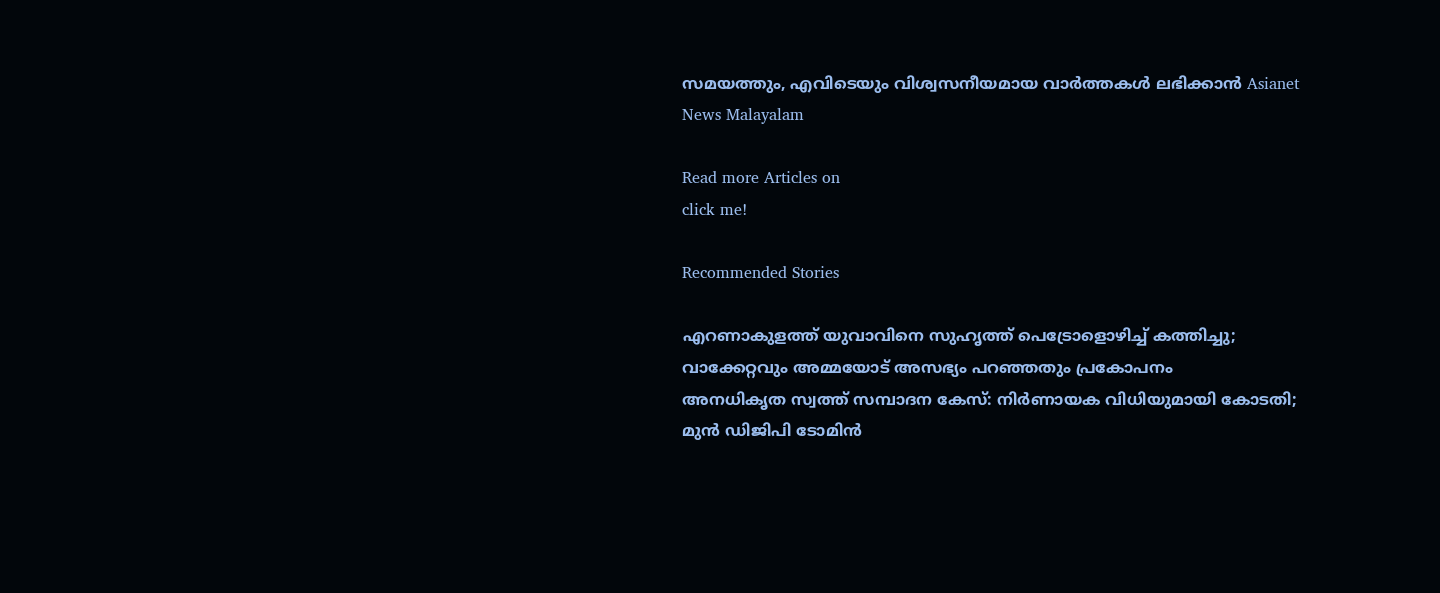സമയത്തും, എവിടെയും വിശ്വസനീയമായ വാർത്തകൾ ലഭിക്കാൻ Asianet News Malayalam

Read more Articles on
click me!

Recommended Stories

എറണാകുളത്ത് യുവാവിനെ സുഹൃത്ത് പെട്രോളൊഴിച്ച് കത്തിച്ചു; വാക്കേറ്റവും അമ്മയോട് അസഭ്യം പറഞ്ഞതും പ്രകോപനം
അനധികൃത സ്വത്ത് സമ്പാദന കേസ്: നിർണായക വിധിയുമായി കോടതി; മുൻ ഡിജിപി ടോമിൻ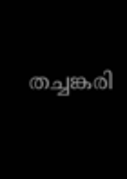തച്ചങ്കരി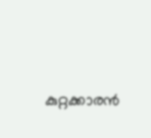കുറ്റക്കാരൻ